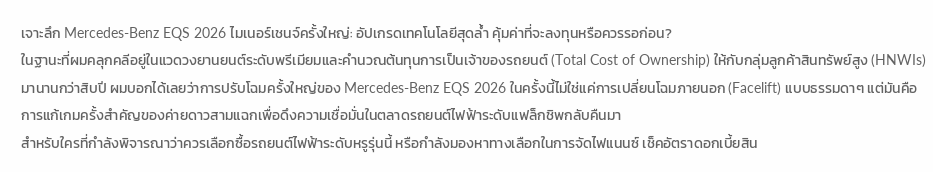เจาะลึก Mercedes-Benz EQS 2026 ไมเนอร์เชนจ์ครั้งใหญ่: อัปเกรดเทคโนโลยีสุดล้ำ คุ้มค่าที่จะลงทุนหรือควรรอก่อน?
ในฐานะที่ผมคลุกคลีอยู่ในแวดวงยานยนต์ระดับพรีเมียมและคำนวณต้นทุนการเป็นเจ้าของรถยนต์ (Total Cost of Ownership) ให้กับกลุ่มลูกค้าสินทรัพย์สูง (HNWIs) มานานกว่าสิบปี ผมบอกได้เลยว่าการปรับโฉมครั้งใหญ่ของ Mercedes-Benz EQS 2026 ในครั้งนี้ไม่ใช่แค่การเปลี่ยนโฉมภายนอก (Facelift) แบบธรรมดาๆ แต่มันคือการแก้เกมครั้งสำคัญของค่ายดาวสามแฉกเพื่อดึงความเชื่อมั่นในตลาดรถยนต์ไฟฟ้าระดับแฟล็กชิพกลับคืนมา
สำหรับใครที่กำลังพิจารณาว่าควรเลือกซื้อรถยนต์ไฟฟ้าระดับหรูรุ่นนี้ หรือกำลังมองหาทางเลือกในการจัดไฟแนนซ์ เช็คอัตราดอกเบี้ยสิน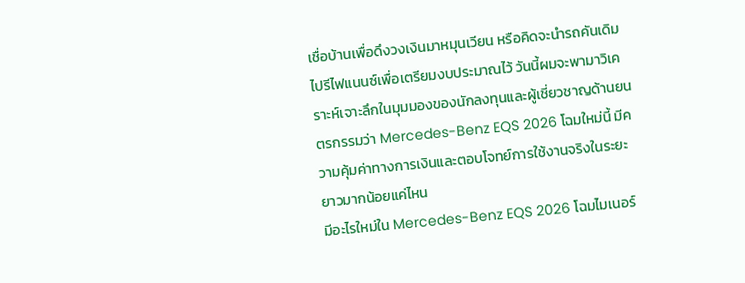เชื่อบ้านเพื่อดึงวงเงินมาหมุนเวียน หรือคิดจะนำรถคันเดิมไปรีไฟแนนซ์เพื่อเตรียมงบประมาณไว้ วันนี้ผมจะพามาวิเคราะห์เจาะลึกในมุมมองของนักลงทุนและผู้เชี่ยวชาญด้านยนตรกรรมว่า Mercedes-Benz EQS 2026 โฉมใหม่นี้ มีความคุ้มค่าทางการเงินและตอบโจทย์การใช้งานจริงในระยะยาวมากน้อยแค่ไหน
มีอะไรใหม่ใน Mercedes-Benz EQS 2026 โฉมไมเนอร์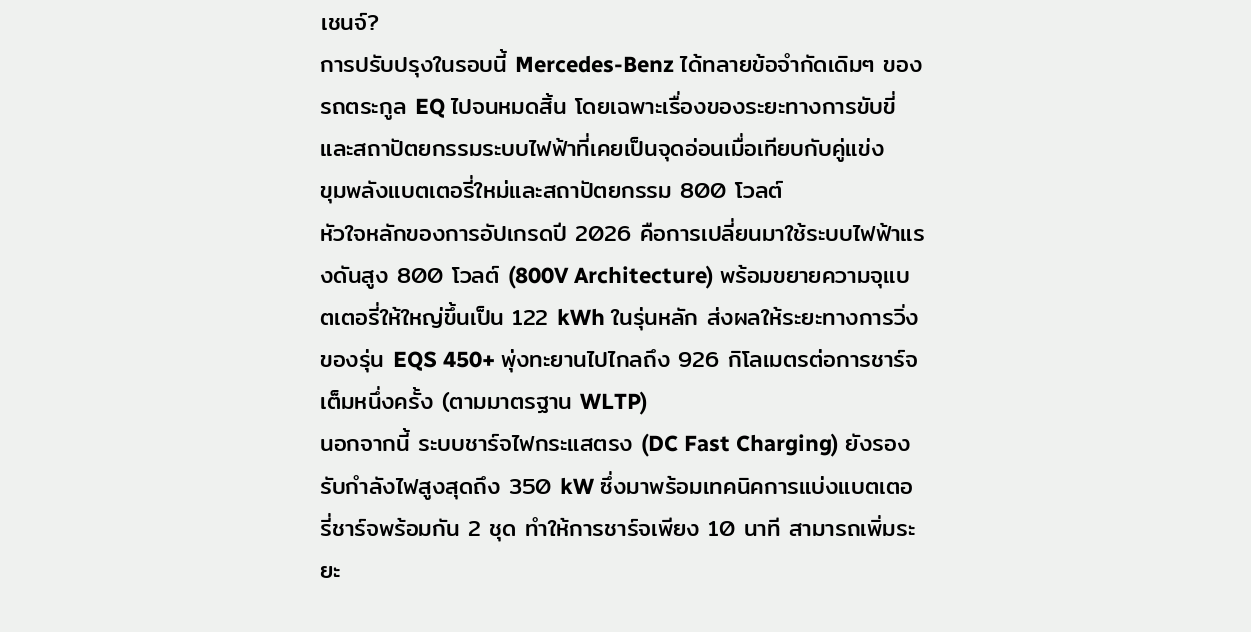เชนจ์?
การปรับปรุงในรอบนี้ Mercedes-Benz ได้ทลายข้อจำกัดเดิมๆ ของรถตระกูล EQ ไปจนหมดสิ้น โดยเฉพาะเรื่องของระยะทางการขับขี่และสถาปัตยกรรมระบบไฟฟ้าที่เคยเป็นจุดอ่อนเมื่อเทียบกับคู่แข่ง
ขุมพลังแบตเตอรี่ใหม่และสถาปัตยกรรม 800 โวลต์
หัวใจหลักของการอัปเกรดปี 2026 คือการเปลี่ยนมาใช้ระบบไฟฟ้าแรงดันสูง 800 โวลต์ (800V Architecture) พร้อมขยายความจุแบตเตอรี่ให้ใหญ่ขึ้นเป็น 122 kWh ในรุ่นหลัก ส่งผลให้ระยะทางการวิ่งของรุ่น EQS 450+ พุ่งทะยานไปไกลถึง 926 กิโลเมตรต่อการชาร์จเต็มหนึ่งครั้ง (ตามมาตรฐาน WLTP)
นอกจากนี้ ระบบชาร์จไฟกระแสตรง (DC Fast Charging) ยังรองรับกำลังไฟสูงสุดถึง 350 kW ซึ่งมาพร้อมเทคนิคการแบ่งแบตเตอรี่ชาร์จพร้อมกัน 2 ชุด ทำให้การชาร์จเพียง 10 นาที สามารถเพิ่มระยะ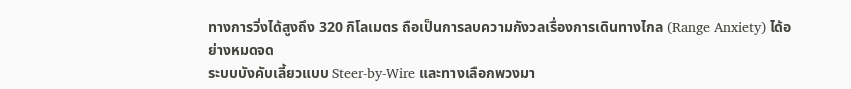ทางการวิ่งได้สูงถึง 320 กิโลเมตร ถือเป็นการลบความกังวลเรื่องการเดินทางไกล (Range Anxiety) ได้อย่างหมดจด
ระบบบังคับเลี้ยวแบบ Steer-by-Wire และทางเลือกพวงมา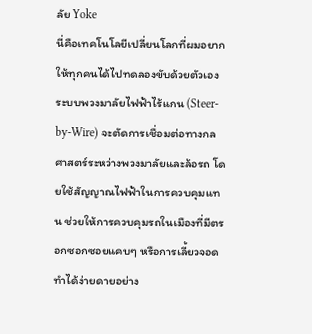ลัย Yoke
นี่คือเทคโนโลยีเปลี่ยนโลกที่ผมอยากให้ทุกคนได้ไปทดลองขับด้วยตัวเอง ระบบพวงมาลัยไฟฟ้าไร้แกน (Steer-by-Wire) จะตัดการเชื่อมต่อทางกลศาสตร์ระหว่างพวงมาลัยและล้อรถ โดยใช้สัญญาณไฟฟ้าในการควบคุมแทน ช่วยให้การควบคุมรถในเมืองที่มีตรอกซอกซอยแคบๆ หรือการเลี้ยวจอดทำได้ง่ายดายอย่าง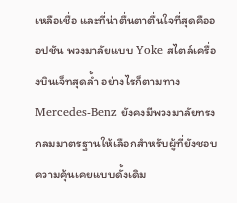เหลือเชื่อ และที่น่าตื่นตาตื่นใจที่สุดคือออปชัน พวงมาลัยแบบ Yoke สไตล์เครื่องบินเจ็ทสุดล้ำ อย่างไรก็ตามทาง Mercedes-Benz ยังคงมีพวงมาลัยทรงกลมมาตรฐานให้เลือกสำหรับผู้ที่ยังชอบความคุ้นเคยแบบดั้งเดิม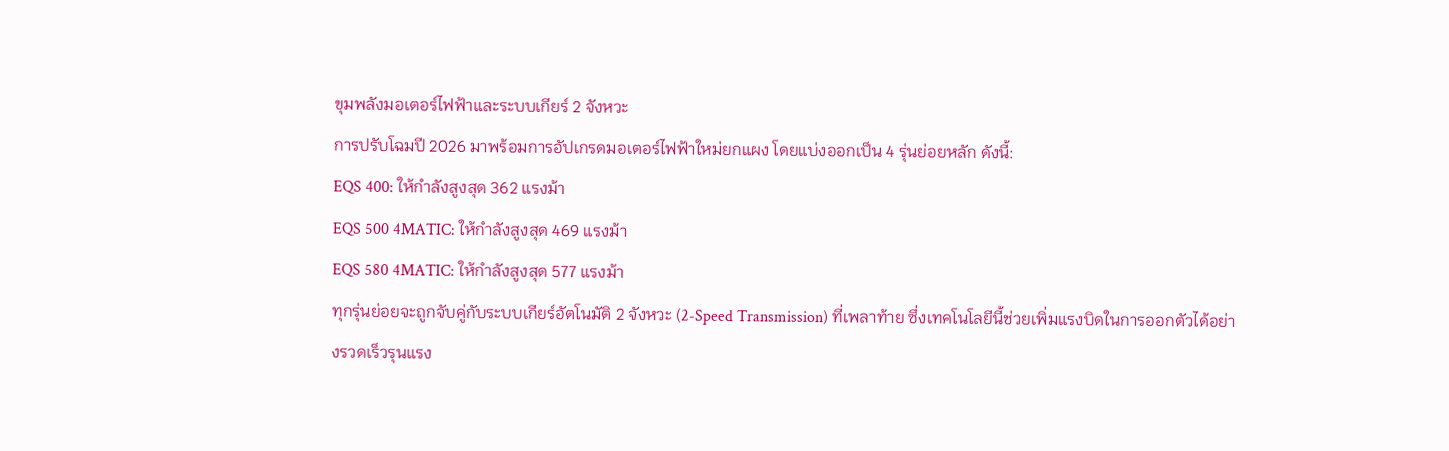ขุมพลังมอเตอร์ไฟฟ้าและระบบเกียร์ 2 จังหวะ
การปรับโฉมปี 2026 มาพร้อมการอัปเกรดมอเตอร์ไฟฟ้าใหม่ยกแผง โดยแบ่งออกเป็น 4 รุ่นย่อยหลัก ดังนี้:
EQS 400: ให้กำลังสูงสุด 362 แรงม้า
EQS 500 4MATIC: ให้กำลังสูงสุด 469 แรงม้า
EQS 580 4MATIC: ให้กำลังสูงสุด 577 แรงม้า
ทุกรุ่นย่อยจะถูกจับคู่กับระบบเกียร์อัตโนมัติ 2 จังหวะ (2-Speed Transmission) ที่เพลาท้าย ซึ่งเทคโนโลยีนี้ช่วยเพิ่มแรงบิดในการออกตัวได้อย่างรวดเร็วรุนแรง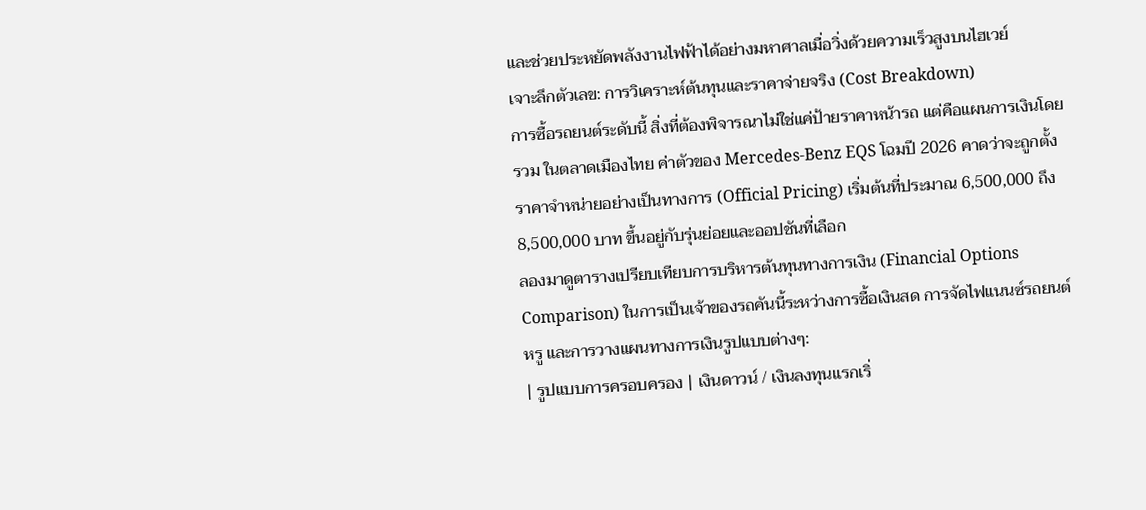และช่วยประหยัดพลังงานไฟฟ้าได้อย่างมหาศาลเมื่อวิ่งด้วยความเร็วสูงบนไฮเวย์
เจาะลึกตัวเลข: การวิเคราะห์ต้นทุนและราคาจ่ายจริง (Cost Breakdown)
การซื้อรถยนต์ระดับนี้ สิ่งที่ต้องพิจารณาไม่ใช่แค่ป้ายราคาหน้ารถ แต่คือแผนการเงินโดยรวม ในตลาดเมืองไทย ค่าตัวของ Mercedes-Benz EQS โฉมปี 2026 คาดว่าจะถูกตั้งราคาจำหน่ายอย่างเป็นทางการ (Official Pricing) เริ่มต้นที่ประมาณ 6,500,000 ถึง 8,500,000 บาท ขึ้นอยู่กับรุ่นย่อยและออปชันที่เลือก
ลองมาดูตารางเปรียบเทียบการบริหารต้นทุนทางการเงิน (Financial Options Comparison) ในการเป็นเจ้าของรถคันนี้ระหว่างการซื้อเงินสด การจัดไฟแนนซ์รถยนต์หรู และการวางแผนทางการเงินรูปแบบต่างๆ:
| รูปแบบการครอบครอง | เงินดาวน์ / เงินลงทุนแรกเริ่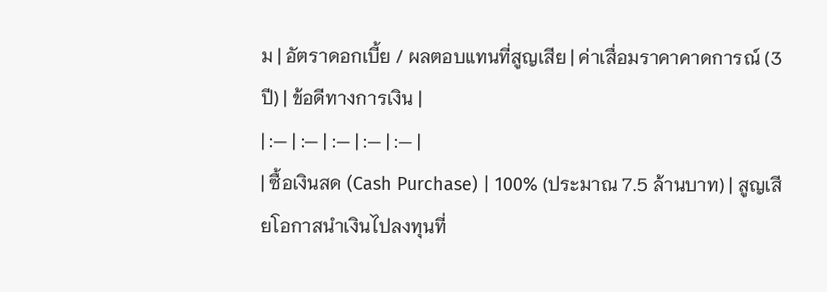ม | อัตราดอกเบี้ย / ผลตอบแทนที่สูญเสีย | ค่าเสื่อมราคาคาดการณ์ (3 ปี) | ข้อดีทางการเงิน |
| :— | :— | :— | :— | :— |
| ซื้อเงินสด (Cash Purchase) | 100% (ประมาณ 7.5 ล้านบาท) | สูญเสียโอกาสนำเงินไปลงทุนที่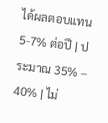ได้ผลตอบแทน 5-7% ต่อปี | ประมาณ 35% – 40% | ไม่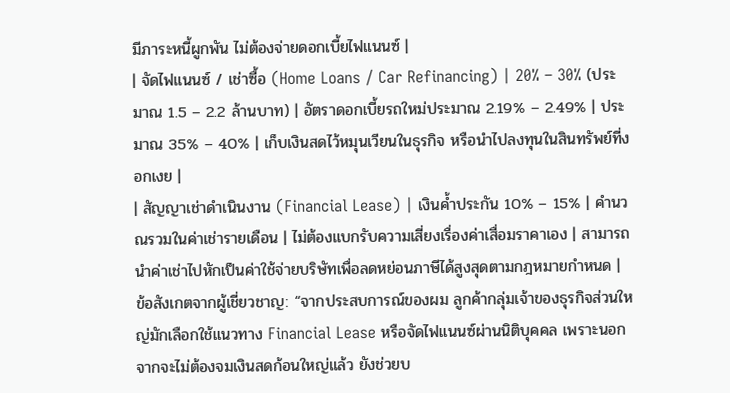มีภาระหนี้ผูกพัน ไม่ต้องจ่ายดอกเบี้ยไฟแนนซ์ |
| จัดไฟแนนซ์ / เช่าซื้อ (Home Loans / Car Refinancing) | 20% – 30% (ประมาณ 1.5 – 2.2 ล้านบาท) | อัตราดอกเบี้ยรถใหม่ประมาณ 2.19% – 2.49% | ประมาณ 35% – 40% | เก็บเงินสดไว้หมุนเวียนในธุรกิจ หรือนำไปลงทุนในสินทรัพย์ที่งอกเงย |
| สัญญาเช่าดำเนินงาน (Financial Lease) | เงินค้ำประกัน 10% – 15% | คำนวณรวมในค่าเช่ารายเดือน | ไม่ต้องแบกรับความเสี่ยงเรื่องค่าเสื่อมราคาเอง | สามารถนำค่าเช่าไปหักเป็นค่าใช้จ่ายบริษัทเพื่อลดหย่อนภาษีได้สูงสุดตามกฎหมายกำหนด |
ข้อสังเกตจากผู้เชี่ยวชาญ: “จากประสบการณ์ของผม ลูกค้ากลุ่มเจ้าของธุรกิจส่วนใหญ่มักเลือกใช้แนวทาง Financial Lease หรือจัดไฟแนนซ์ผ่านนิติบุคคล เพราะนอกจากจะไม่ต้องจมเงินสดก้อนใหญ่แล้ว ยังช่วยบ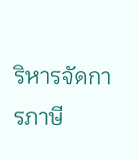ริหารจัดการภาษี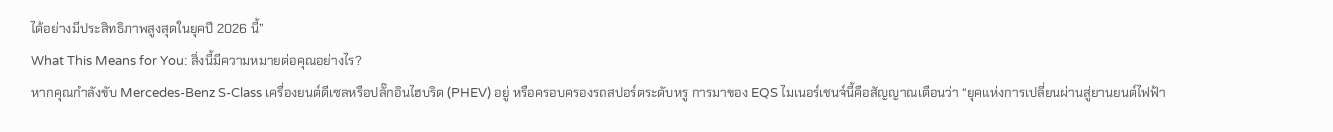ได้อย่างมีประสิทธิภาพสูงสุดในยุคปี 2026 นี้”
What This Means for You: สิ่งนี้มีความหมายต่อคุณอย่างไร?
หากคุณกำลังขับ Mercedes-Benz S-Class เครื่องยนต์ดีเซลหรือปลั๊กอินไฮบริด (PHEV) อยู่ หรือครอบครองรถสปอร์ตระดับหรู การมาของ EQS ไมเนอร์เชนจ์นี้คือสัญญาณเตือนว่า “ยุคแห่งการเปลี่ยนผ่านสู่ยานยนต์ไฟฟ้า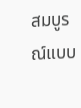สมบูรณ์แบบ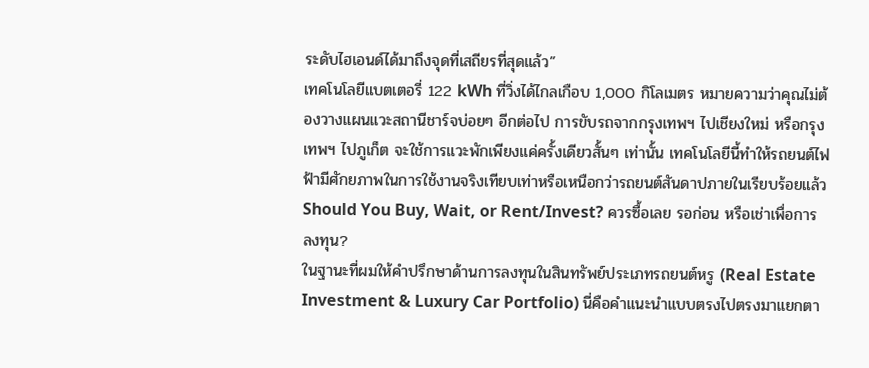ระดับไฮเอนด์ได้มาถึงจุดที่เสถียรที่สุดแล้ว”
เทคโนโลยีแบตเตอรี่ 122 kWh ที่วิ่งได้ไกลเกือบ 1,000 กิโลเมตร หมายความว่าคุณไม่ต้องวางแผนแวะสถานีชาร์จบ่อยๆ อีกต่อไป การขับรถจากกรุงเทพฯ ไปเชียงใหม่ หรือกรุงเทพฯ ไปภูเก็ต จะใช้การแวะพักเพียงแค่ครั้งเดียวสั้นๆ เท่านั้น เทคโนโลยีนี้ทำให้รถยนต์ไฟฟ้ามีศักยภาพในการใช้งานจริงเทียบเท่าหรือเหนือกว่ารถยนต์สันดาปภายในเรียบร้อยแล้ว
Should You Buy, Wait, or Rent/Invest? ควรซื้อเลย รอก่อน หรือเช่าเพื่อการลงทุน?
ในฐานะที่ผมให้คำปรึกษาด้านการลงทุนในสินทรัพย์ประเภทรถยนต์หรู (Real Estate Investment & Luxury Car Portfolio) นี่คือคำแนะนำแบบตรงไปตรงมาแยกตา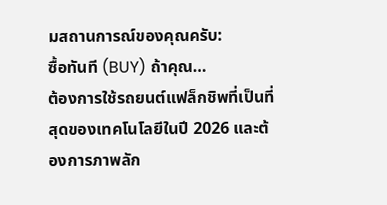มสถานการณ์ของคุณครับ:
ซื้อทันที (BUY) ถ้าคุณ…
ต้องการใช้รถยนต์แฟล็กชิพที่เป็นที่สุดของเทคโนโลยีในปี 2026 และต้องการภาพลัก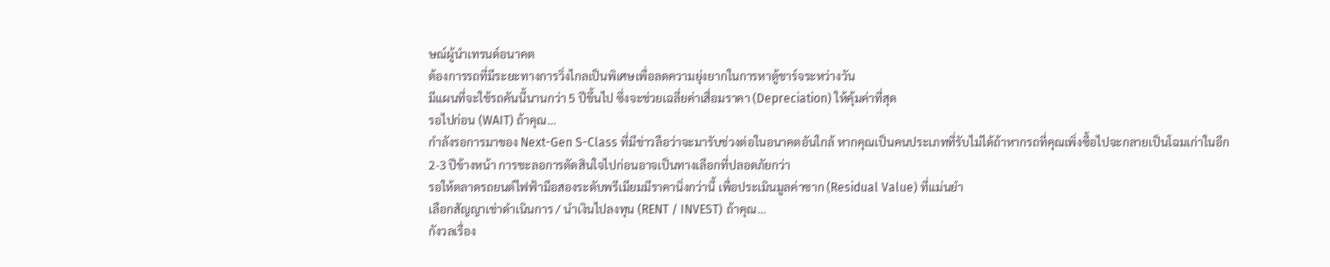ษณ์ผู้นำเทรนด์อนาคต
ต้องการรถที่มีระยะทางการวิ่งไกลเป็นพิเศษเพื่อลดความยุ่งยากในการหาตู้ชาร์จระหว่างวัน
มีแผนที่จะใช้รถคันนี้นานกว่า 5 ปีขึ้นไป ซึ่งจะช่วยเฉลี่ยค่าเสื่อมราคา (Depreciation) ให้คุ้มค่าที่สุด
รอไปก่อน (WAIT) ถ้าคุณ…
กำลังรอการมาของ Next-Gen S-Class ที่มีข่าวลือว่าจะมารับช่วงต่อในอนาคตอันใกล้ หากคุณเป็นคนประเภทที่รับไม่ได้ถ้าหากรถที่คุณเพิ่งซื้อไปจะกลายเป็นโฉมเก่าในอีก 2-3 ปีข้างหน้า การชะลอการตัดสินใจไปก่อนอาจเป็นทางเลือกที่ปลอดภัยกว่า
รอให้ตลาดรถยนต์ไฟฟ้ามือสองระดับพรีเมียมมีราคานิ่งกว่านี้ เพื่อประเมินมูลค่าซาก (Residual Value) ที่แม่นยำ
เลือกสัญญาเช่าดำเนินการ / นำเงินไปลงทุน (RENT / INVEST) ถ้าคุณ…
กังวลเรื่อง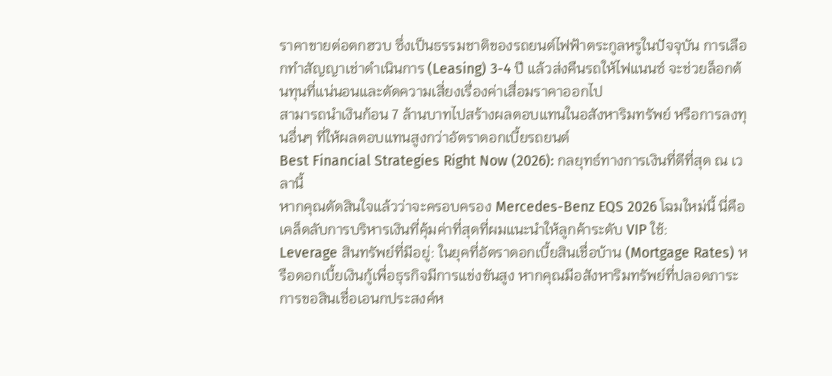ราคาขายต่อตกฮวบ ซึ่งเป็นธรรมชาติของรถยนต์ไฟฟ้าตระกูลหรูในปัจจุบัน การเลือกทำสัญญาเช่าดำเนินการ (Leasing) 3-4 ปี แล้วส่งคืนรถให้ไฟแนนซ์ จะช่วยล็อกต้นทุนที่แน่นอนและตัดความเสี่ยงเรื่องค่าเสื่อมราคาออกไป
สามารถนำเงินก้อน 7 ล้านบาทไปสร้างผลตอบแทนในอสังหาริมทรัพย์ หรือการลงทุนอื่นๆ ที่ให้ผลตอบแทนสูงกว่าอัตราดอกเบี้ยรถยนต์
Best Financial Strategies Right Now (2026): กลยุทธ์ทางการเงินที่ดีที่สุด ณ เวลานี้
หากคุณตัดสินใจแล้วว่าจะครอบครอง Mercedes-Benz EQS 2026 โฉมใหม่นี้ นี่คือเคล็ดลับการบริหารเงินที่คุ้มค่าที่สุดที่ผมแนะนำให้ลูกค้าระดับ VIP ใช้:
Leverage สินทรัพย์ที่มีอยู่: ในยุคที่อัตราดอกเบี้ยสินเชื่อบ้าน (Mortgage Rates) หรือดอกเบี้ยเงินกู้เพื่อธุรกิจมีการแข่งขันสูง หากคุณมีอสังหาริมทรัพย์ที่ปลอดภาระ การขอสินเชื่อเอนกประสงค์ห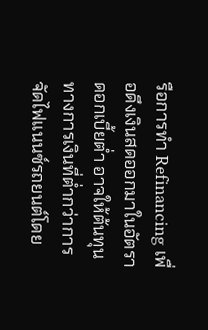รือการทำ Refinancing เพื่อดึงเงินสดออกมาในอัตราดอกเบี้ยต่ำ อาจให้ต้นทุนทางการเงินที่ต่ำกว่าการจัดไฟแนนซ์รถยนต์โดย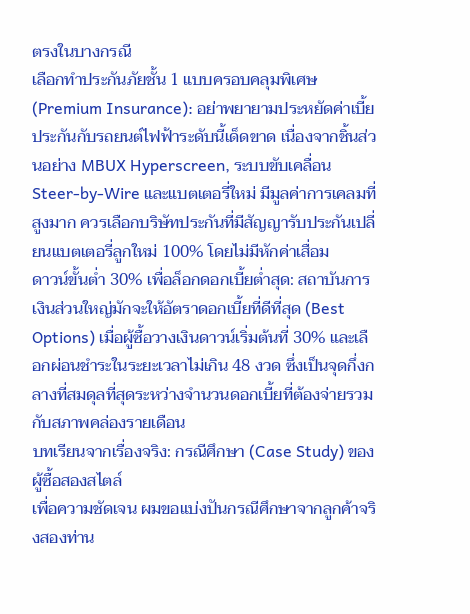ตรงในบางกรณี
เลือกทำประกันภัยชั้น 1 แบบครอบคลุมพิเศษ (Premium Insurance): อย่าพยายามประหยัดค่าเบี้ยประกันกับรถยนต์ไฟฟ้าระดับนี้เด็ดขาด เนื่องจากชิ้นส่วนอย่าง MBUX Hyperscreen, ระบบขับเคลื่อน Steer-by-Wire และแบตเตอรี่ใหม่ มีมูลค่าการเคลมที่สูงมาก ควรเลือกบริษัทประกันที่มีสัญญารับประกันเปลี่ยนแบตเตอรี่ลูกใหม่ 100% โดยไม่มีหักค่าเสื่อม
ดาวน์ขั้นต่ำ 30% เพื่อล็อกดอกเบี้ยต่ำสุด: สถาบันการเงินส่วนใหญ่มักจะให้อัตราดอกเบี้ยที่ดีที่สุด (Best Options) เมื่อผู้ซื้อวางเงินดาวน์เริ่มต้นที่ 30% และเลือกผ่อนชำระในระยะเวลาไม่เกิน 48 งวด ซึ่งเป็นจุดกึ่งกลางที่สมดุลที่สุดระหว่างจำนวนดอกเบี้ยที่ต้องจ่ายรวมกับสภาพคล่องรายเดือน
บทเรียนจากเรื่องจริง: กรณีศึกษา (Case Study) ของผู้ซื้อสองสไตล์
เพื่อความชัดเจน ผมขอแบ่งปันกรณีศึกษาจากลูกค้าจริงสองท่าน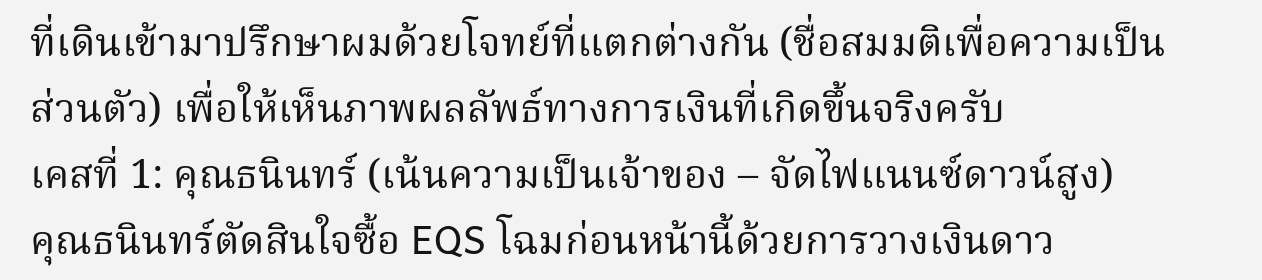ที่เดินเข้ามาปรึกษาผมด้วยโจทย์ที่แตกต่างกัน (ชื่อสมมติเพื่อความเป็นส่วนตัว) เพื่อให้เห็นภาพผลลัพธ์ทางการเงินที่เกิดขึ้นจริงครับ
เคสที่ 1: คุณธนินทร์ (เน้นความเป็นเจ้าของ – จัดไฟแนนซ์ดาวน์สูง)
คุณธนินทร์ตัดสินใจซื้อ EQS โฉมก่อนหน้านี้ด้วยการวางเงินดาว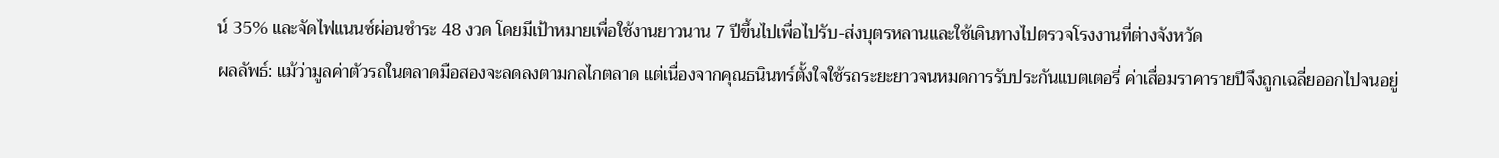น์ 35% และจัดไฟแนนซ์ผ่อนชำระ 48 งวด โดยมีเป้าหมายเพื่อใช้งานยาวนาน 7 ปีขึ้นไปเพื่อไปรับ-ส่งบุตรหลานและใช้เดินทางไปตรวจโรงงานที่ต่างจังหวัด
ผลลัพธ์: แม้ว่ามูลค่าตัวรถในตลาดมือสองจะลดลงตามกลไกตลาด แต่เนื่องจากคุณธนินทร์ตั้งใจใช้รถระยะยาวจนหมดการรับประกันแบตเตอรี่ ค่าเสื่อมราคารายปีจึงถูกเฉลี่ยออกไปจนอยู่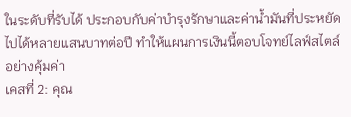ในระดับที่รับได้ ประกอบกับค่าบำรุงรักษาและค่าน้ำมันที่ประหยัดไปได้หลายแสนบาทต่อปี ทำให้แผนการเงินนี้ตอบโจทย์ไลฟ์สไตล์อย่างคุ้มค่า
เคสที่ 2: คุณ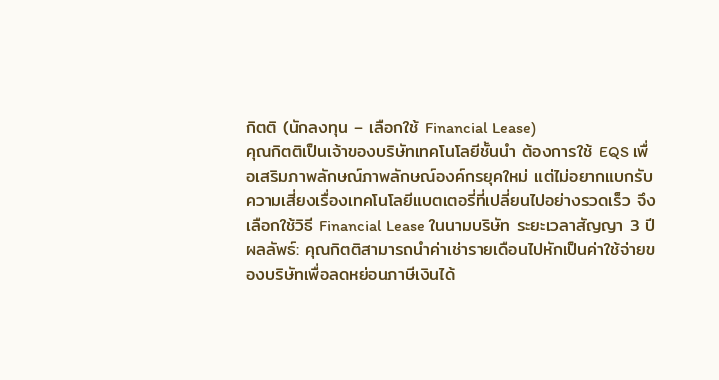กิตติ (นักลงทุน – เลือกใช้ Financial Lease)
คุณกิตติเป็นเจ้าของบริษัทเทคโนโลยีชั้นนำ ต้องการใช้ EQS เพื่อเสริมภาพลักษณ์ภาพลักษณ์องค์กรยุคใหม่ แต่ไม่อยากแบกรับความเสี่ยงเรื่องเทคโนโลยีแบตเตอรี่ที่เปลี่ยนไปอย่างรวดเร็ว จึงเลือกใช้วิธี Financial Lease ในนามบริษัท ระยะเวลาสัญญา 3 ปี
ผลลัพธ์: คุณกิตติสามารถนำค่าเช่ารายเดือนไปหักเป็นค่าใช้จ่ายของบริษัทเพื่อลดหย่อนภาษีเงินได้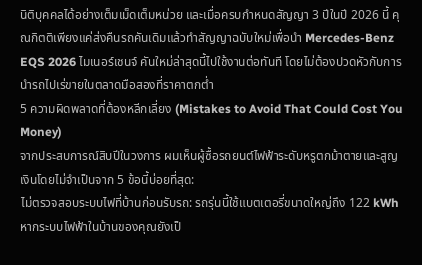นิติบุคคลได้อย่างเต็มเม็ดเต็มหน่วย และเมื่อครบกำหนดสัญญา 3 ปีในปี 2026 นี้ คุณกิตติเพียงแค่ส่งคืนรถคันเดิมแล้วทำสัญญาฉบับใหม่เพื่อนำ Mercedes-Benz EQS 2026 ไมเนอร์เชนจ์ คันใหม่ล่าสุดนี้ไปใช้งานต่อทันที โดยไม่ต้องปวดหัวกับการนำรถไปเร่ขายในตลาดมือสองที่ราคาตกต่ำ
5 ความผิดพลาดที่ต้องหลีกเลี่ยง (Mistakes to Avoid That Could Cost You Money)
จากประสบการณ์สิบปีในวงการ ผมเห็นผู้ซื้อรถยนต์ไฟฟ้าระดับหรูตกม้าตายและสูญเงินโดยไม่จำเป็นจาก 5 ข้อนี้บ่อยที่สุด:
ไม่ตรวจสอบระบบไฟที่บ้านก่อนรับรถ: รถรุ่นนี้ใช้แบตเตอรี่ขนาดใหญ่ถึง 122 kWh หากระบบไฟฟ้าในบ้านของคุณยังเป็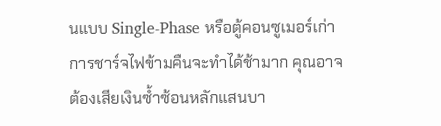นแบบ Single-Phase หรือตู้คอนซูเมอร์เก่า การชาร์จไฟข้ามคืนจะทำได้ช้ามาก คุณอาจต้องเสียเงินซ้ำซ้อนหลักแสนบา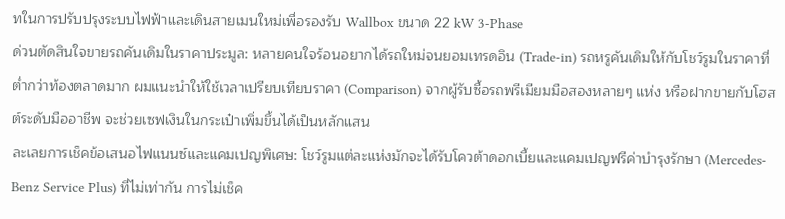ทในการปรับปรุงระบบไฟฟ้าและเดินสายเมนใหม่เพื่อรองรับ Wallbox ขนาด 22 kW 3-Phase
ด่วนตัดสินใจขายรถคันเดิมในราคาประมูล: หลายคนใจร้อนอยากได้รถใหม่จนยอมเทรดอิน (Trade-in) รถหรูคันเดิมให้กับโชว์รูมในราคาที่ต่ำกว่าท้องตลาดมาก ผมแนะนำให้ใช้เวลาเปรียบเทียบราคา (Comparison) จากผู้รับซื้อรถพรีเมียมมือสองหลายๆ แห่ง หรือฝากขายกับโฮสต์ระดับมืออาชีพ จะช่วยเซฟเงินในกระเป๋าเพิ่มขึ้นได้เป็นหลักแสน
ละเลยการเช็คข้อเสนอไฟแนนซ์และแคมเปญพิเศษ: โชว์รูมแต่ละแห่งมักจะได้รับโควต้าดอกเบี้ยและแคมเปญฟรีค่าบำรุงรักษา (Mercedes-Benz Service Plus) ที่ไม่เท่ากัน การไม่เช็ค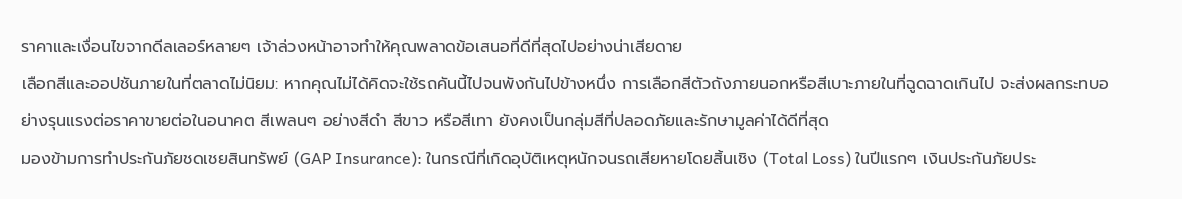ราคาและเงื่อนไขจากดีลเลอร์หลายๆ เจ้าล่วงหน้าอาจทำให้คุณพลาดข้อเสนอที่ดีที่สุดไปอย่างน่าเสียดาย
เลือกสีและออปชันภายในที่ตลาดไม่นิยม: หากคุณไม่ได้คิดจะใช้รถคันนี้ไปจนพังกันไปข้างหนึ่ง การเลือกสีตัวถังภายนอกหรือสีเบาะภายในที่ฉูดฉาดเกินไป จะส่งผลกระทบอย่างรุนแรงต่อราคาขายต่อในอนาคต สีเพลนๆ อย่างสีดำ สีขาว หรือสีเทา ยังคงเป็นกลุ่มสีที่ปลอดภัยและรักษามูลค่าได้ดีที่สุด
มองข้ามการทำประกันภัยชดเชยสินทรัพย์ (GAP Insurance): ในกรณีที่เกิดอุบัติเหตุหนักจนรถเสียหายโดยสิ้นเชิง (Total Loss) ในปีแรกๆ เงินประกันภัยประ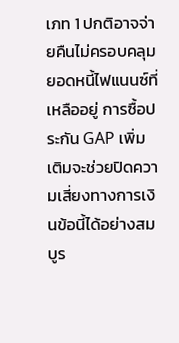เภท 1 ปกติอาจจ่ายคืนไม่ครอบคลุมยอดหนี้ไฟแนนซ์ที่เหลืออยู่ การซื้อประกัน GAP เพิ่มเติมจะช่วยปิดความเสี่ยงทางการเงินข้อนี้ได้อย่างสมบูร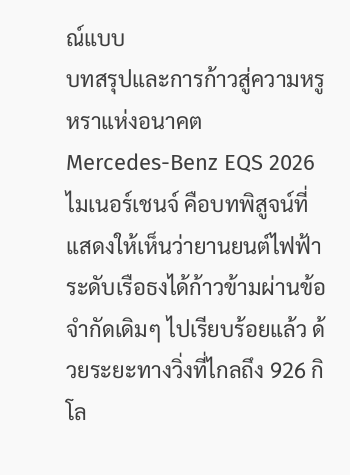ณ์แบบ
บทสรุปและการก้าวสู่ความหรูหราแห่งอนาคต
Mercedes-Benz EQS 2026 ไมเนอร์เชนจ์ คือบทพิสูจน์ที่แสดงให้เห็นว่ายานยนต์ไฟฟ้าระดับเรือธงได้ก้าวข้ามผ่านข้อจำกัดเดิมๆ ไปเรียบร้อยแล้ว ด้วยระยะทางวิ่งที่ไกลถึง 926 กิโล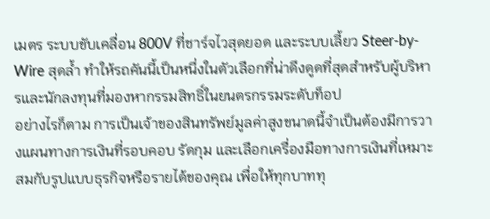เมตร ระบบขับเคลื่อน 800V ที่ชาร์จไวสุดยอด และระบบเลี้ยว Steer-by-Wire สุดล้ำ ทำให้รถคันนี้เป็นหนึ่งในตัวเลือกที่น่าดึงดูดที่สุดสำหรับผู้บริหารและนักลงทุนที่มองหากรรมสิทธิ์ในยนตรกรรมระดับท็อป
อย่างไรก็ตาม การเป็นเจ้าของสินทรัพย์มูลค่าสูงขนาดนี้จำเป็นต้องมีการวางแผนทางการเงินที่รอบคอบ รัดกุม และเลือกเครื่องมือทางการเงินที่เหมาะสมกับรูปแบบธุรกิจหรือรายได้ของคุณ เพื่อให้ทุกบาททุ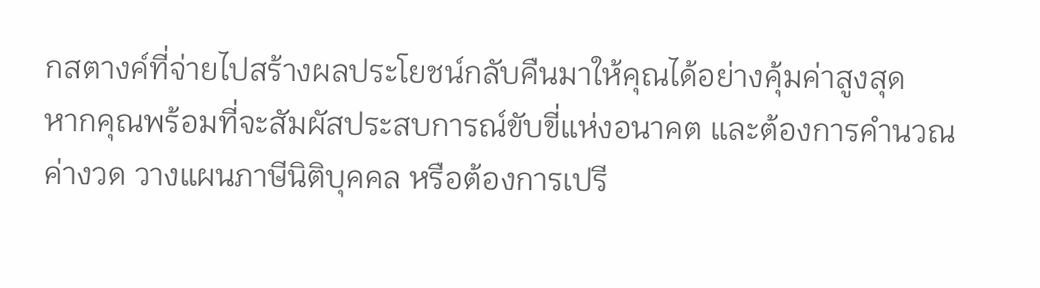กสตางค์ที่จ่ายไปสร้างผลประโยชน์กลับคืนมาให้คุณได้อย่างคุ้มค่าสูงสุด
หากคุณพร้อมที่จะสัมผัสประสบการณ์ขับขี่แห่งอนาคต และต้องการคำนวณค่างวด วางแผนภาษีนิติบุคคล หรือต้องการเปรี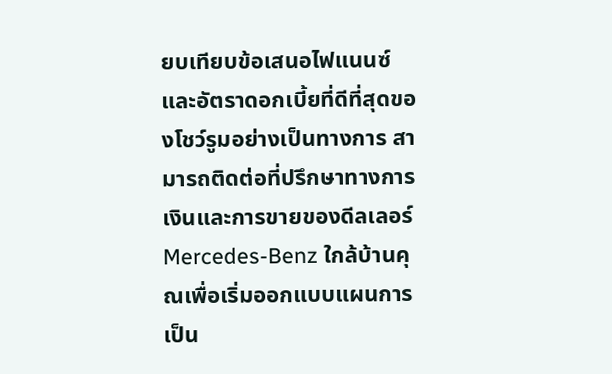ยบเทียบข้อเสนอไฟแนนซ์และอัตราดอกเบี้ยที่ดีที่สุดของโชว์รูมอย่างเป็นทางการ สามารถติดต่อที่ปรึกษาทางการเงินและการขายของดีลเลอร์ Mercedes-Benz ใกล้บ้านคุณเพื่อเริ่มออกแบบแผนการเป็น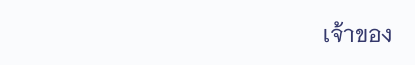เจ้าของ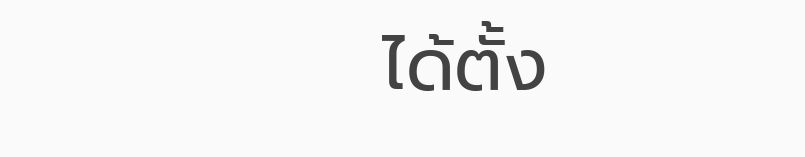ได้ตั้ง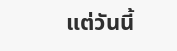แต่วันนี้